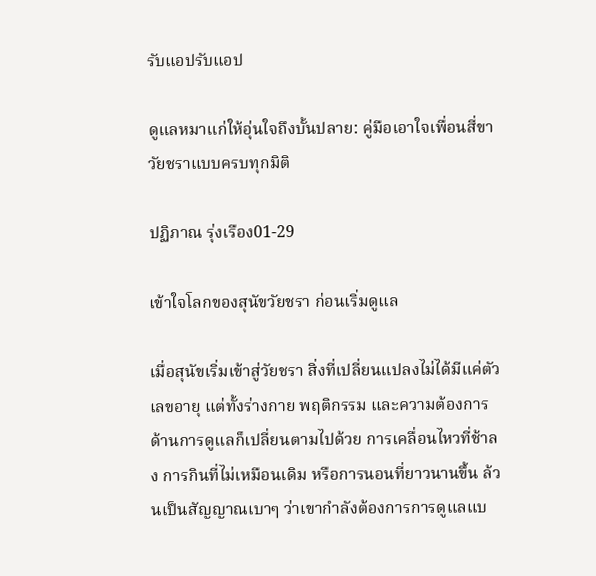รับแอปรับแอป

ดูแลหมาแก่ให้อุ่นใจถึงบั้นปลาย: คู่มือเอาใจเพื่อนสี่ขาวัยชราแบบครบทุกมิติ

ปฏิภาณ รุ่งเรือง01-29

เข้าใจโลกของสุนัขวัยชรา ก่อนเริ่มดูแล

เมื่อสุนัขเริ่มเข้าสู่วัยชรา สิ่งที่เปลี่ยนแปลงไม่ได้มีแค่ตัวเลขอายุ แต่ทั้งร่างกาย พฤติกรรม และความต้องการด้านการดูแลก็เปลี่ยนตามไปด้วย การเคลื่อนไหวที่ช้าลง การกินที่ไม่เหมือนเดิม หรือการนอนที่ยาวนานขึ้น ล้วนเป็นสัญญาณเบาๆ ว่าเขากำลังต้องการการดูแลแบ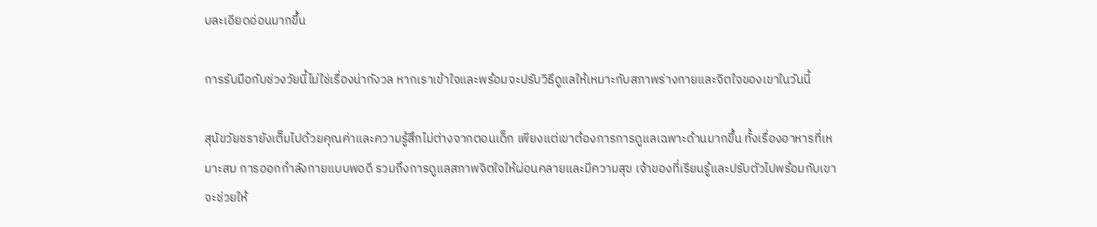บละเอียดอ่อนมากขึ้น

การรับมือกับช่วงวัยนี้ไม่ใช่เรื่องน่ากังวล หากเราเข้าใจและพร้อมจะปรับวิธีดูแลให้เหมาะกับสภาพร่างกายและจิตใจของเขาในวันนี้

สุนัขวัยชรายังเต็มไปด้วยคุณค่าและความรู้สึกไม่ต่างจากตอนเด็ก เพียงแต่เขาต้องการการดูแลเฉพาะด้านมากขึ้น ทั้งเรื่องอาหารที่เหมาะสม การออกกำลังกายแบบพอดี รวมถึงการดูแลสภาพจิตใจให้ผ่อนคลายและมีความสุข เจ้าของที่เรียนรู้และปรับตัวไปพร้อมกับเขา จะช่วยให้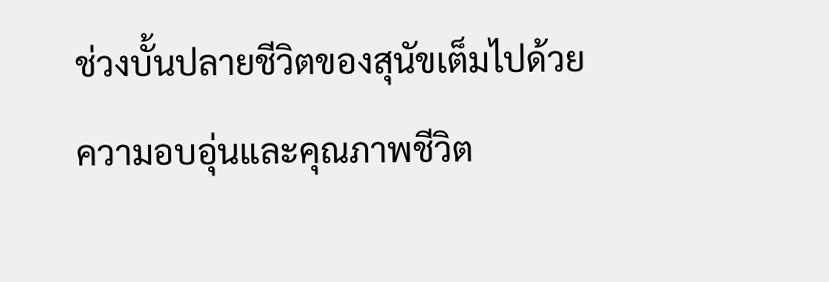ช่วงบั้นปลายชีวิตของสุนัขเต็มไปด้วยความอบอุ่นและคุณภาพชีวิต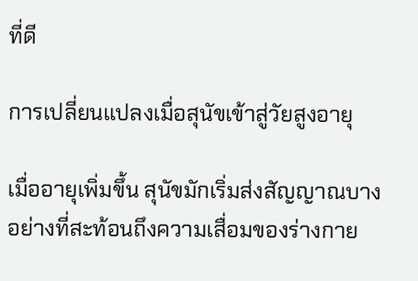ที่ดี

การเปลี่ยนแปลงเมื่อสุนัขเข้าสู่วัยสูงอายุ

เมื่ออายุเพิ่มขึ้น สุนัขมักเริ่มส่งสัญญาณบางอย่างที่สะท้อนถึงความเสื่อมของร่างกาย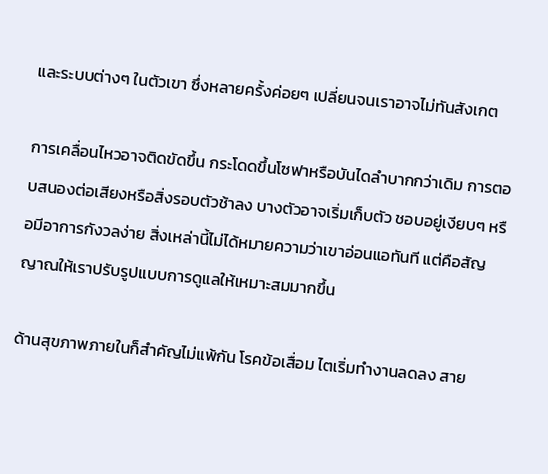และระบบต่างๆ ในตัวเขา ซึ่งหลายครั้งค่อยๆ เปลี่ยนจนเราอาจไม่ทันสังเกต

การเคลื่อนไหวอาจติดขัดขึ้น กระโดดขึ้นโซฟาหรือบันไดลำบากกว่าเดิม การตอบสนองต่อเสียงหรือสิ่งรอบตัวช้าลง บางตัวอาจเริ่มเก็บตัว ชอบอยู่เงียบๆ หรือมีอาการกังวลง่าย สิ่งเหล่านี้ไม่ได้หมายความว่าเขาอ่อนแอทันที แต่คือสัญญาณให้เราปรับรูปแบบการดูแลให้เหมาะสมมากขึ้น

ด้านสุขภาพภายในก็สำคัญไม่แพ้กัน โรคข้อเสื่อม ไตเริ่มทำงานลดลง สาย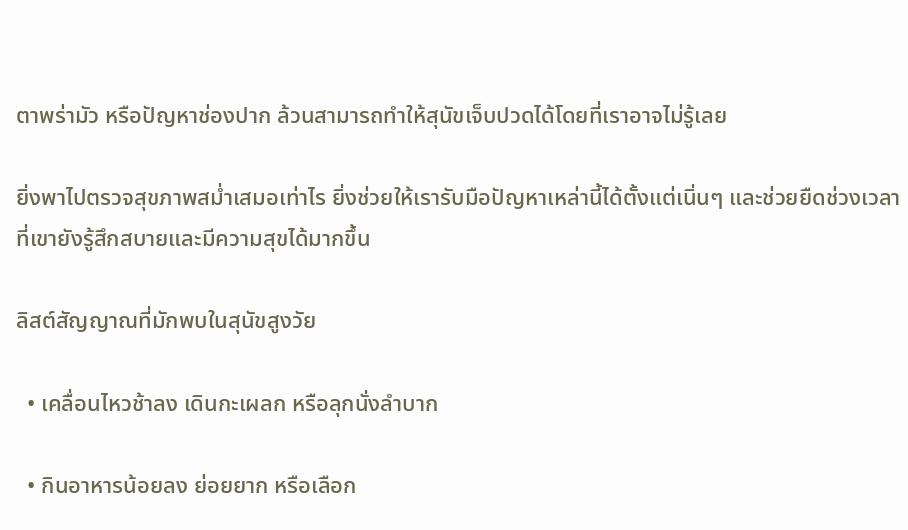ตาพร่ามัว หรือปัญหาช่องปาก ล้วนสามารถทำให้สุนัขเจ็บปวดได้โดยที่เราอาจไม่รู้เลย

ยิ่งพาไปตรวจสุขภาพสม่ำเสมอเท่าไร ยิ่งช่วยให้เรารับมือปัญหาเหล่านี้ได้ตั้งแต่เนิ่นๆ และช่วยยืดช่วงเวลาที่เขายังรู้สึกสบายและมีความสุขได้มากขึ้น

ลิสต์สัญญาณที่มักพบในสุนัขสูงวัย

  • เคลื่อนไหวช้าลง เดินกะเผลก หรือลุกนั่งลำบาก

  • กินอาหารน้อยลง ย่อยยาก หรือเลือก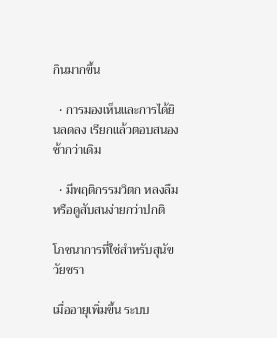กินมากขึ้น

  • การมองเห็นและการได้ยินลดลง เรียกแล้วตอบสนองช้ากว่าเดิม

  • มีพฤติกรรมวิตก หลงลืม หรือดูสับสนง่ายกว่าปกติ

โภชนาการที่ใช่สำหรับสุนัขวัยชรา

เมื่ออายุเพิ่มขึ้น ระบบ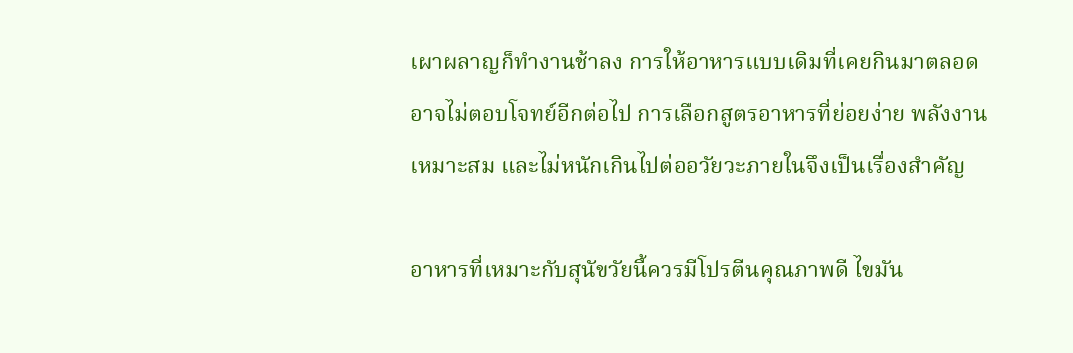เผาผลาญก็ทำงานช้าลง การให้อาหารแบบเดิมที่เคยกินมาตลอดอาจไม่ตอบโจทย์อีกต่อไป การเลือกสูตรอาหารที่ย่อยง่าย พลังงานเหมาะสม และไม่หนักเกินไปต่ออวัยวะภายในจึงเป็นเรื่องสำคัญ

อาหารที่เหมาะกับสุนัขวัยนี้ควรมีโปรตีนคุณภาพดี ไขมัน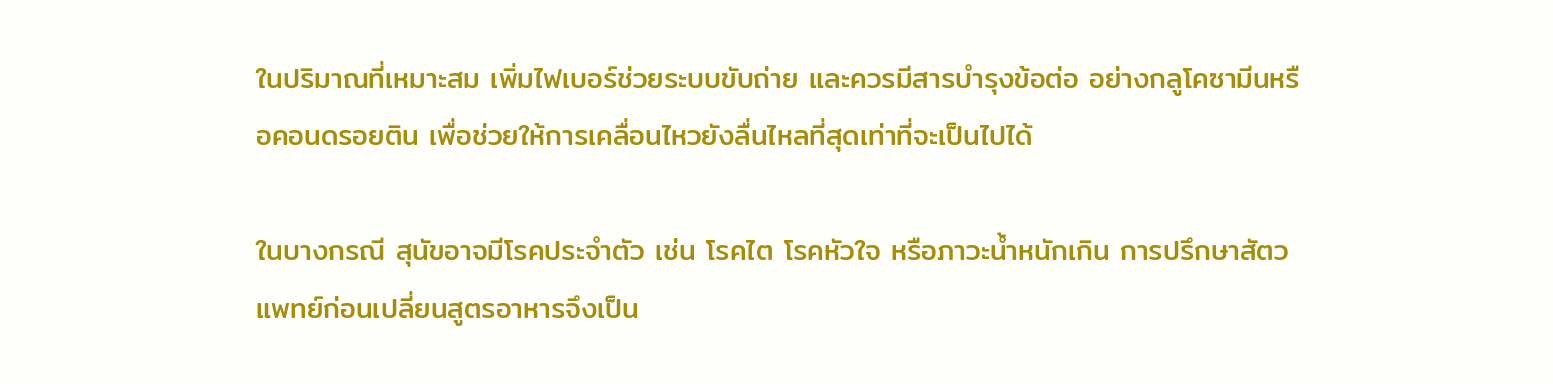ในปริมาณที่เหมาะสม เพิ่มไฟเบอร์ช่วยระบบขับถ่าย และควรมีสารบำรุงข้อต่อ อย่างกลูโคซามีนหรือคอนดรอยติน เพื่อช่วยให้การเคลื่อนไหวยังลื่นไหลที่สุดเท่าที่จะเป็นไปได้

ในบางกรณี สุนัขอาจมีโรคประจำตัว เช่น โรคไต โรคหัวใจ หรือภาวะน้ำหนักเกิน การปรึกษาสัตวแพทย์ก่อนเปลี่ยนสูตรอาหารจึงเป็น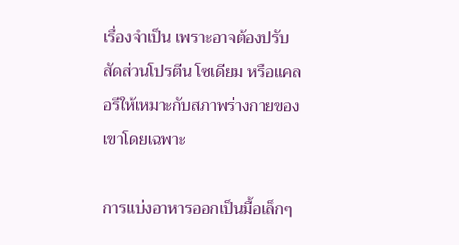เรื่องจำเป็น เพราะอาจต้องปรับสัดส่วนโปรตีน โซเดียม หรือแคลอรีให้เหมาะกับสภาพร่างกายของเขาโดยเฉพาะ

การแบ่งอาหารออกเป็นมื้อเล็กๆ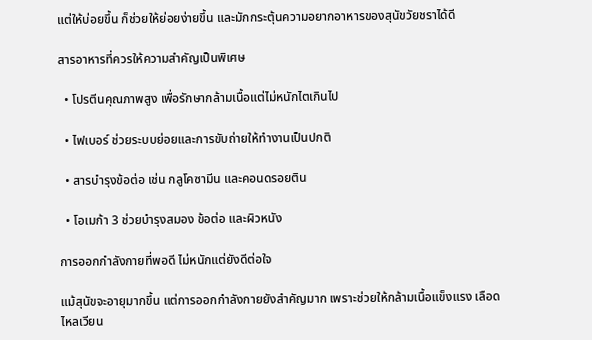แต่ให้บ่อยขึ้น ก็ช่วยให้ย่อยง่ายขึ้น และมักกระตุ้นความอยากอาหารของสุนัขวัยชราได้ดี

สารอาหารที่ควรให้ความสำคัญเป็นพิเศษ

  • โปรตีนคุณภาพสูง เพื่อรักษากล้ามเนื้อแต่ไม่หนักไตเกินไป

  • ไฟเบอร์ ช่วยระบบย่อยและการขับถ่ายให้ทำงานเป็นปกติ

  • สารบำรุงข้อต่อ เช่น กลูโคซามีน และคอนดรอยติน

  • โอเมก้า 3 ช่วยบำรุงสมอง ข้อต่อ และผิวหนัง

การออกกำลังกายที่พอดี ไม่หนักแต่ยังดีต่อใจ

แม้สุนัขจะอายุมากขึ้น แต่การออกกำลังกายยังสำคัญมาก เพราะช่วยให้กล้ามเนื้อแข็งแรง เลือดไหลเวียน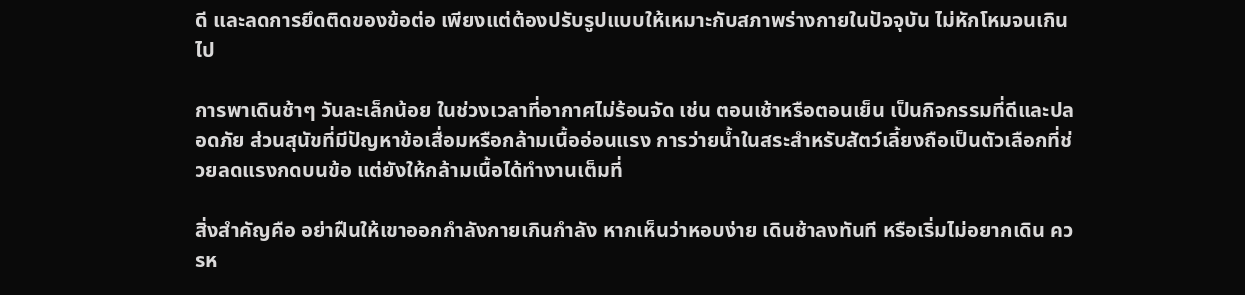ดี และลดการยึดติดของข้อต่อ เพียงแต่ต้องปรับรูปแบบให้เหมาะกับสภาพร่างกายในปัจจุบัน ไม่หักโหมจนเกินไป

การพาเดินช้าๆ วันละเล็กน้อย ในช่วงเวลาที่อากาศไม่ร้อนจัด เช่น ตอนเช้าหรือตอนเย็น เป็นกิจกรรมที่ดีและปลอดภัย ส่วนสุนัขที่มีปัญหาข้อเสื่อมหรือกล้ามเนื้ออ่อนแรง การว่ายน้ำในสระสำหรับสัตว์เลี้ยงถือเป็นตัวเลือกที่ช่วยลดแรงกดบนข้อ แต่ยังให้กล้ามเนื้อได้ทำงานเต็มที่

สิ่งสำคัญคือ อย่าฝืนให้เขาออกกำลังกายเกินกำลัง หากเห็นว่าหอบง่าย เดินช้าลงทันที หรือเริ่มไม่อยากเดิน ควรห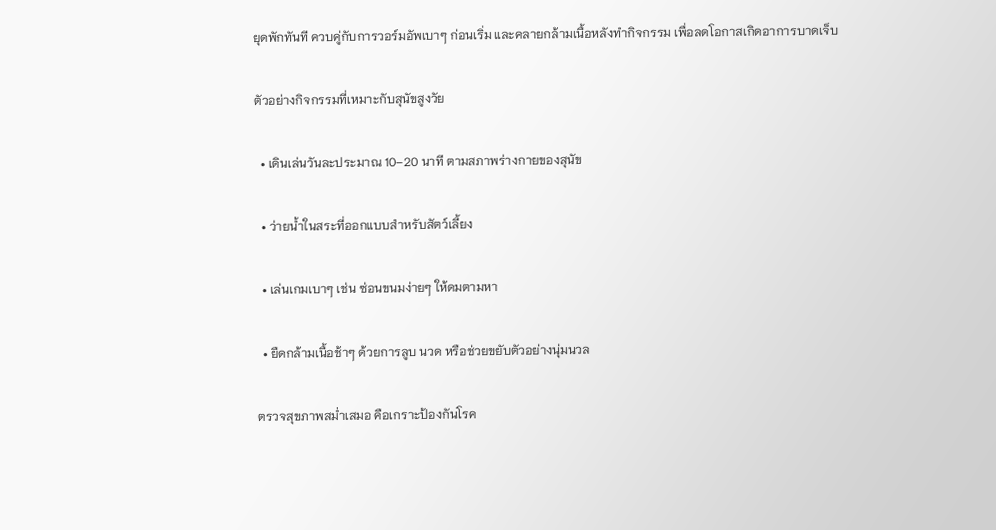ยุดพักทันที ควบคู่กับการวอร์มอัพเบาๆ ก่อนเริ่ม และคลายกล้ามเนื้อหลังทำกิจกรรม เพื่อลดโอกาสเกิดอาการบาดเจ็บ

ตัวอย่างกิจกรรมที่เหมาะกับสุนัขสูงวัย

  • เดินเล่นวันละประมาณ 10–20 นาที ตามสภาพร่างกายของสุนัข

  • ว่ายน้ำในสระที่ออกแบบสำหรับสัตว์เลี้ยง

  • เล่นเกมเบาๆ เช่น ซ่อนขนมง่ายๆ ให้ดมตามหา

  • ยืดกล้ามเนื้อช้าๆ ด้วยการลูบ นวด หรือช่วยขยับตัวอย่างนุ่มนวล

ตรวจสุขภาพสม่ำเสมอ คือเกราะป้องกันโรค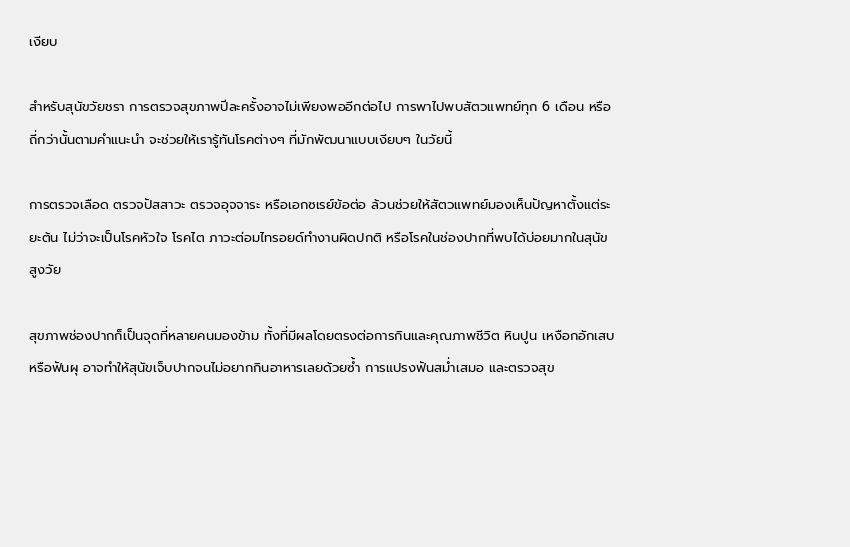เงียบ

สำหรับสุนัขวัยชรา การตรวจสุขภาพปีละครั้งอาจไม่เพียงพออีกต่อไป การพาไปพบสัตวแพทย์ทุก 6 เดือน หรือถี่กว่านั้นตามคำแนะนำ จะช่วยให้เรารู้ทันโรคต่างๆ ที่มักพัฒนาแบบเงียบๆ ในวัยนี้

การตรวจเลือด ตรวจปัสสาวะ ตรวจอุจจาระ หรือเอกซเรย์ข้อต่อ ล้วนช่วยให้สัตวแพทย์มองเห็นปัญหาตั้งแต่ระยะต้น ไม่ว่าจะเป็นโรคหัวใจ โรคไต ภาวะต่อมไทรอยด์ทำงานผิดปกติ หรือโรคในช่องปากที่พบได้บ่อยมากในสุนัขสูงวัย

สุขภาพช่องปากก็เป็นจุดที่หลายคนมองข้าม ทั้งที่มีผลโดยตรงต่อการกินและคุณภาพชีวิต หินปูน เหงือกอักเสบ หรือฟันผุ อาจทำให้สุนัขเจ็บปากจนไม่อยากกินอาหารเลยด้วยซ้ำ การแปรงฟันสม่ำเสมอ และตรวจสุข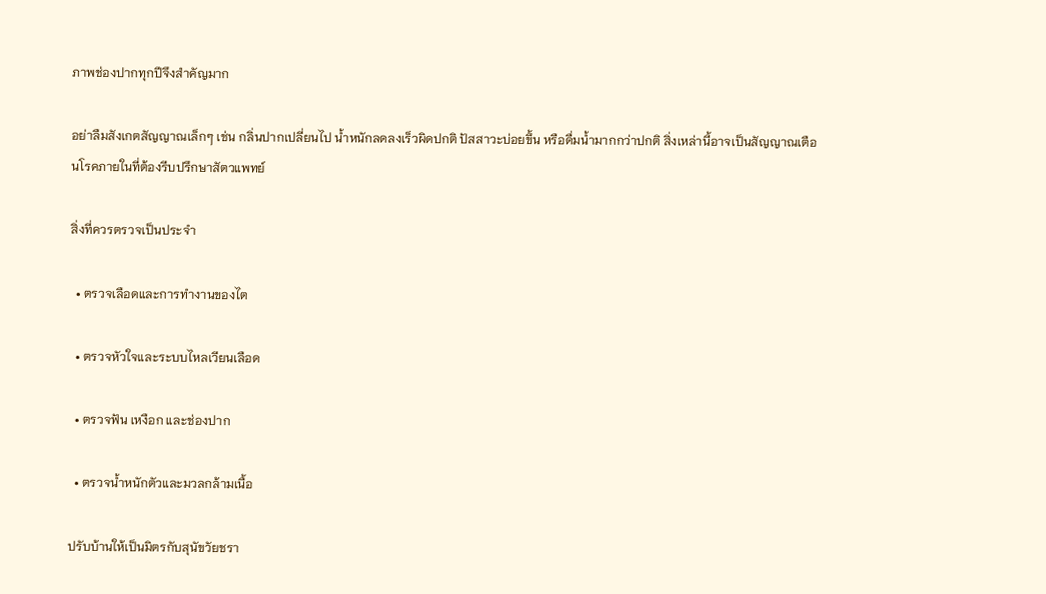ภาพช่องปากทุกปีจึงสำคัญมาก

อย่าลืมสังเกตสัญญาณเล็กๆ เช่น กลิ่นปากเปลี่ยนไป น้ำหนักลดลงเร็วผิดปกติ ปัสสาวะบ่อยขึ้น หรือดื่มน้ำมากกว่าปกติ สิ่งเหล่านี้อาจเป็นสัญญาณเตือนโรคภายในที่ต้องรีบปรึกษาสัตวแพทย์

สิ่งที่ควรตรวจเป็นประจำ

  • ตรวจเลือดและการทำงานของไต

  • ตรวจหัวใจและระบบไหลเวียนเลือด

  • ตรวจฟัน เหงือก และช่องปาก

  • ตรวจน้ำหนักตัวและมวลกล้ามเนื้อ

ปรับบ้านให้เป็นมิตรกับสุนัขวัยชรา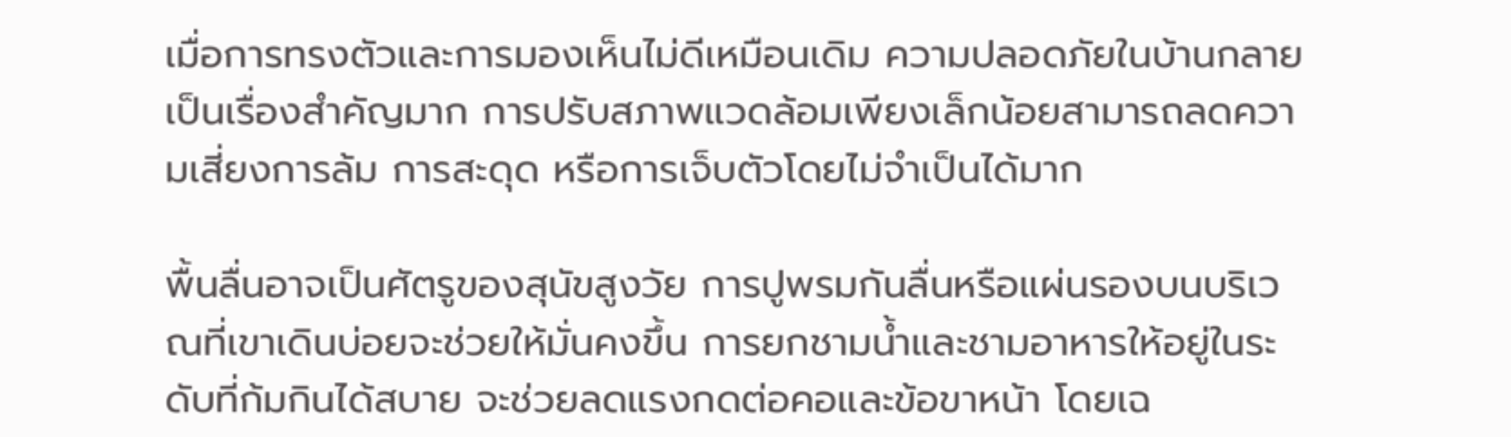เมื่อการทรงตัวและการมองเห็นไม่ดีเหมือนเดิม ความปลอดภัยในบ้านกลายเป็นเรื่องสำคัญมาก การปรับสภาพแวดล้อมเพียงเล็กน้อยสามารถลดความเสี่ยงการล้ม การสะดุด หรือการเจ็บตัวโดยไม่จำเป็นได้มาก

พื้นลื่นอาจเป็นศัตรูของสุนัขสูงวัย การปูพรมกันลื่นหรือแผ่นรองบนบริเวณที่เขาเดินบ่อยจะช่วยให้มั่นคงขึ้น การยกชามน้ำและชามอาหารให้อยู่ในระดับที่ก้มกินได้สบาย จะช่วยลดแรงกดต่อคอและข้อขาหน้า โดยเฉ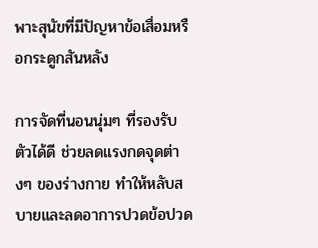พาะสุนัขที่มีปัญหาข้อเสื่อมหรือกระดูกสันหลัง

การจัดที่นอนนุ่มๆ ที่รองรับตัวได้ดี ช่วยลดแรงกดจุดต่างๆ ของร่างกาย ทำให้หลับสบายและลดอาการปวดข้อปวด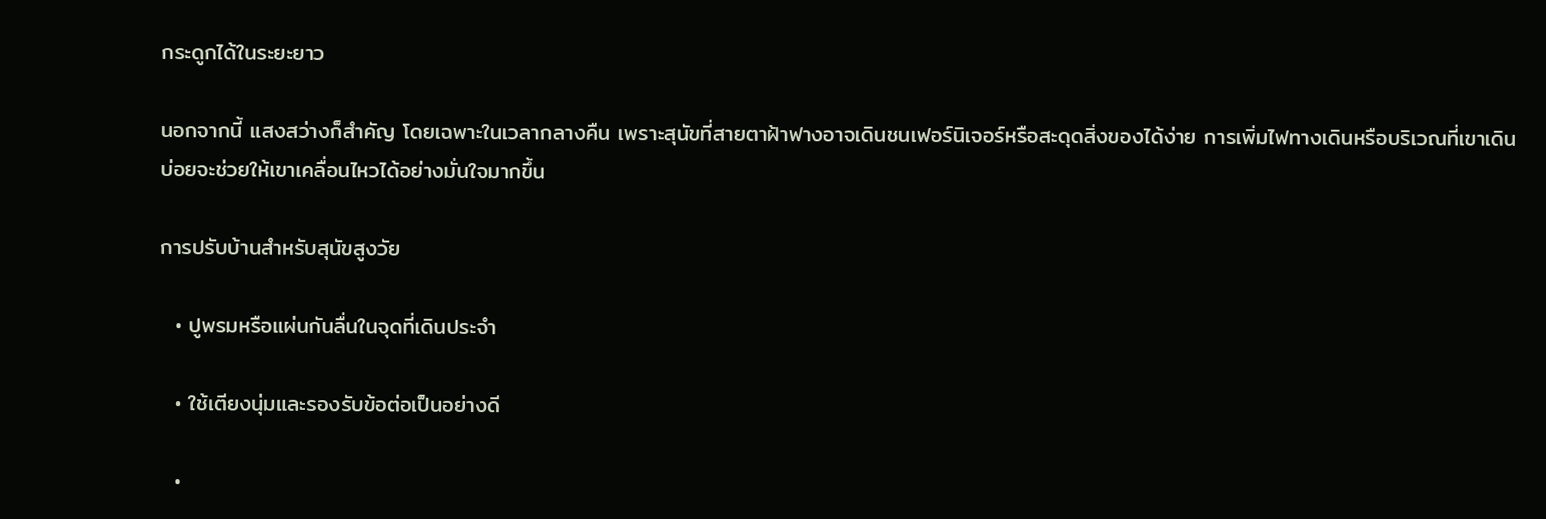กระดูกได้ในระยะยาว

นอกจากนี้ แสงสว่างก็สำคัญ โดยเฉพาะในเวลากลางคืน เพราะสุนัขที่สายตาฝ้าฟางอาจเดินชนเฟอร์นิเจอร์หรือสะดุดสิ่งของได้ง่าย การเพิ่มไฟทางเดินหรือบริเวณที่เขาเดินบ่อยจะช่วยให้เขาเคลื่อนไหวได้อย่างมั่นใจมากขึ้น

การปรับบ้านสำหรับสุนัขสูงวัย

  • ปูพรมหรือแผ่นกันลื่นในจุดที่เดินประจำ

  • ใช้เตียงนุ่มและรองรับข้อต่อเป็นอย่างดี

  •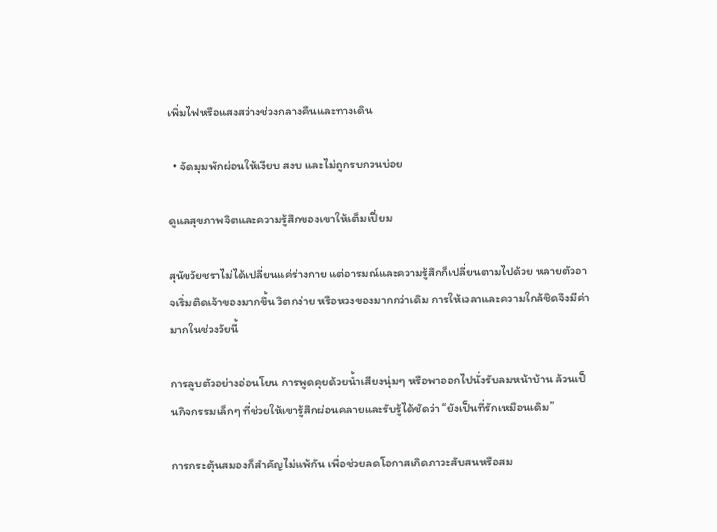เพิ่มไฟหรือแสงสว่างช่วงกลางคืนและทางเดิน

  • จัดมุมพักผ่อนให้เงียบ สงบ และไม่ถูกรบกวนบ่อย

ดูแลสุขภาพจิตและความรู้สึกของเขาให้เต็มเปี่ยม

สุนัขวัยชราไม่ได้เปลี่ยนแค่ร่างกาย แต่อารมณ์และความรู้สึกก็เปลี่ยนตามไปด้วย หลายตัวอาจเริ่มติดเจ้าของมากขึ้น วิตกง่าย หรือหวงของมากกว่าเดิม การให้เวลาและความใกล้ชิดจึงมีค่ามากในช่วงวัยนี้

การลูบตัวอย่างอ่อนโยน การพูดคุยด้วยน้ำเสียงนุ่มๆ หรือพาออกไปนั่งรับลมหน้าบ้าน ล้วนเป็นกิจกรรมเล็กๆ ที่ช่วยให้เขารู้สึกผ่อนคลายและรับรู้ได้ชัดว่า “ยังเป็นที่รักเหมือนเดิม”

การกระตุ้นสมองก็สำคัญไม่แพ้กัน เพื่อช่วยลดโอกาสเกิดภาวะสับสนหรือสม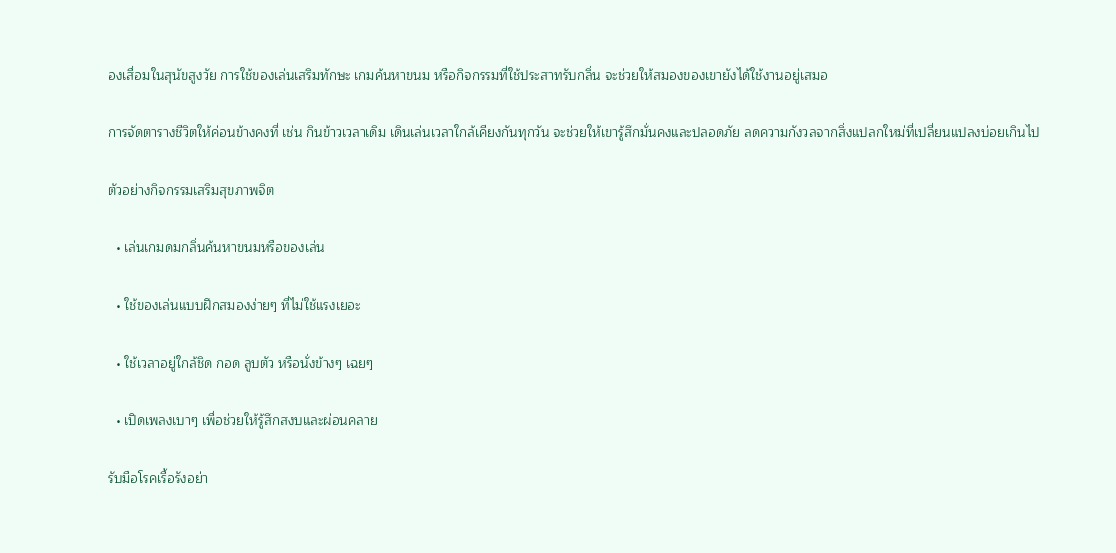องเสื่อมในสุนัขสูงวัย การใช้ของเล่นเสริมทักษะ เกมค้นหาขนม หรือกิจกรรมที่ใช้ประสาทรับกลิ่น จะช่วยให้สมองของเขายังได้ใช้งานอยู่เสมอ

การจัดตารางชีวิตให้ค่อนข้างคงที่ เช่น กินข้าวเวลาเดิม เดินเล่นเวลาใกล้เคียงกันทุกวัน จะช่วยให้เขารู้สึกมั่นคงและปลอดภัย ลดความกังวลจากสิ่งแปลกใหม่ที่เปลี่ยนแปลงบ่อยเกินไป

ตัวอย่างกิจกรรมเสริมสุขภาพจิต

  • เล่นเกมดมกลิ่นค้นหาขนมหรือของเล่น

  • ใช้ของเล่นแบบฝึกสมองง่ายๆ ที่ไม่ใช้แรงเยอะ

  • ใช้เวลาอยู่ใกล้ชิด กอด ลูบตัว หรือนั่งข้างๆ เฉยๆ

  • เปิดเพลงเบาๆ เพื่อช่วยให้รู้สึกสงบและผ่อนคลาย

รับมือโรคเรื้อรังอย่า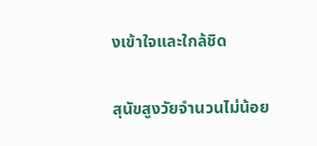งเข้าใจและใกล้ชิด

สุนัขสูงวัยจำนวนไม่น้อย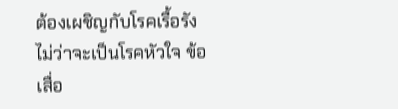ต้องเผชิญกับโรคเรื้อรัง ไม่ว่าจะเป็นโรคหัวใจ ข้อเสื่อ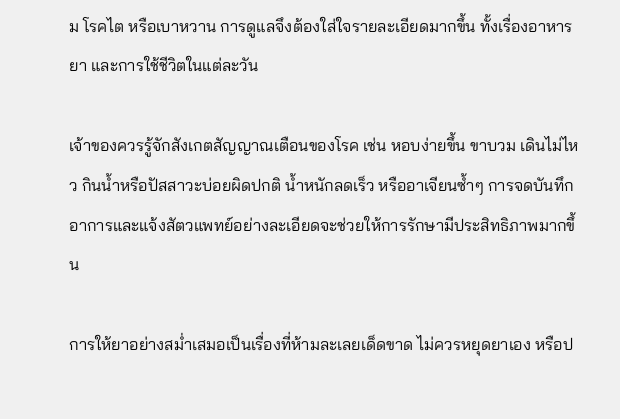ม โรคไต หรือเบาหวาน การดูแลจึงต้องใส่ใจรายละเอียดมากขึ้น ทั้งเรื่องอาหาร ยา และการใช้ชีวิตในแต่ละวัน

เจ้าของควรรู้จักสังเกตสัญญาณเตือนของโรค เช่น หอบง่ายขึ้น ขาบวม เดินไม่ไหว กินน้ำหรือปัสสาวะบ่อยผิดปกติ น้ำหนักลดเร็ว หรืออาเจียนซ้ำๆ การจดบันทึกอาการและแจ้งสัตวแพทย์อย่างละเอียดจะช่วยให้การรักษามีประสิทธิภาพมากขึ้น

การให้ยาอย่างสม่ำเสมอเป็นเรื่องที่ห้ามละเลยเด็ดขาด ไม่ควรหยุดยาเอง หรือป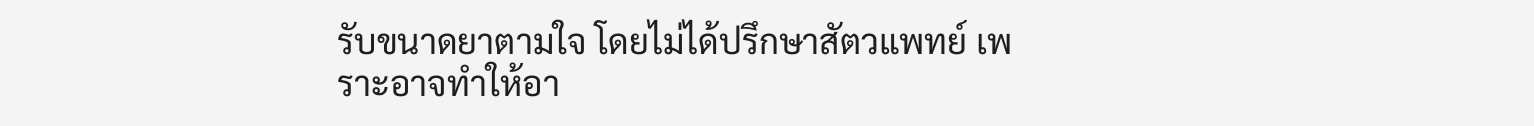รับขนาดยาตามใจ โดยไม่ได้ปรึกษาสัตวแพทย์ เพราะอาจทำให้อา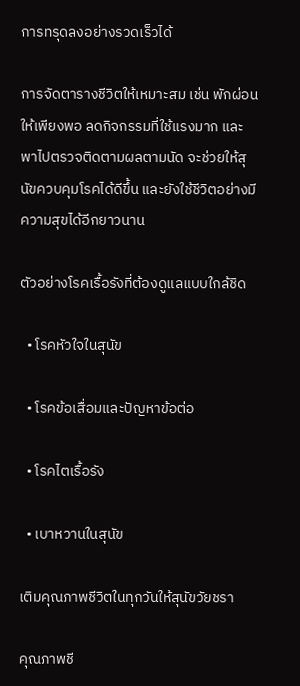การทรุดลงอย่างรวดเร็วได้

การจัดตารางชีวิตให้เหมาะสม เช่น พักผ่อนให้เพียงพอ ลดกิจกรรมที่ใช้แรงมาก และพาไปตรวจติดตามผลตามนัด จะช่วยให้สุนัขควบคุมโรคได้ดีขึ้น และยังใช้ชีวิตอย่างมีความสุขได้อีกยาวนาน

ตัวอย่างโรคเรื้อรังที่ต้องดูแลแบบใกล้ชิด

  • โรคหัวใจในสุนัข

  • โรคข้อเสื่อมและปัญหาข้อต่อ

  • โรคไตเรื้อรัง

  • เบาหวานในสุนัข

เติมคุณภาพชีวิตในทุกวันให้สุนัขวัยชรา

คุณภาพชี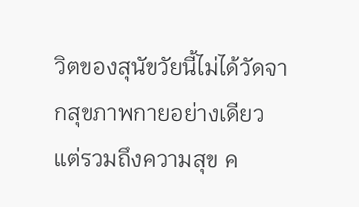วิตของสุนัขวัยนี้ไม่ได้วัดจากสุขภาพกายอย่างเดียว แต่รวมถึงความสุข ค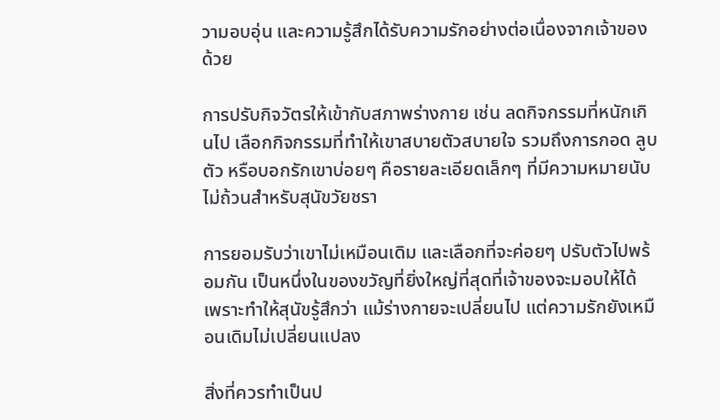วามอบอุ่น และความรู้สึกได้รับความรักอย่างต่อเนื่องจากเจ้าของด้วย

การปรับกิจวัตรให้เข้ากับสภาพร่างกาย เช่น ลดกิจกรรมที่หนักเกินไป เลือกกิจกรรมที่ทำให้เขาสบายตัวสบายใจ รวมถึงการกอด ลูบตัว หรือบอกรักเขาบ่อยๆ คือรายละเอียดเล็กๆ ที่มีความหมายนับไม่ถ้วนสำหรับสุนัขวัยชรา

การยอมรับว่าเขาไม่เหมือนเดิม และเลือกที่จะค่อยๆ ปรับตัวไปพร้อมกัน เป็นหนึ่งในของขวัญที่ยิ่งใหญ่ที่สุดที่เจ้าของจะมอบให้ได้ เพราะทำให้สุนัขรู้สึกว่า แม้ร่างกายจะเปลี่ยนไป แต่ความรักยังเหมือนเดิมไม่เปลี่ยนแปลง

สิ่งที่ควรทำเป็นป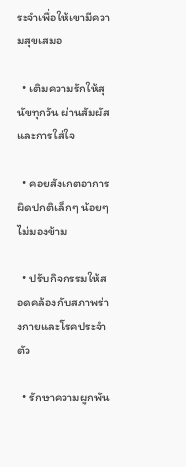ระจำเพื่อให้เขามีความสุขเสมอ

  • เติมความรักให้สุนัขทุกวัน ผ่านสัมผัสและการใส่ใจ

  • คอยสังเกตอาการผิดปกติเล็กๆ น้อยๆ ไม่มองข้าม

  • ปรับกิจกรรมให้สอดคล้องกับสภาพร่างกายและโรคประจำตัว

  • รักษาความผูกพัน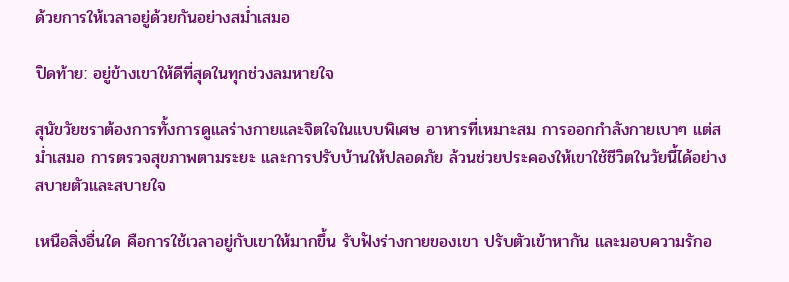ด้วยการให้เวลาอยู่ด้วยกันอย่างสม่ำเสมอ

ปิดท้าย: อยู่ข้างเขาให้ดีที่สุดในทุกช่วงลมหายใจ

สุนัขวัยชราต้องการทั้งการดูแลร่างกายและจิตใจในแบบพิเศษ อาหารที่เหมาะสม การออกกำลังกายเบาๆ แต่สม่ำเสมอ การตรวจสุขภาพตามระยะ และการปรับบ้านให้ปลอดภัย ล้วนช่วยประคองให้เขาใช้ชีวิตในวัยนี้ได้อย่างสบายตัวและสบายใจ

เหนือสิ่งอื่นใด คือการใช้เวลาอยู่กับเขาให้มากขึ้น รับฟังร่างกายของเขา ปรับตัวเข้าหากัน และมอบความรักอ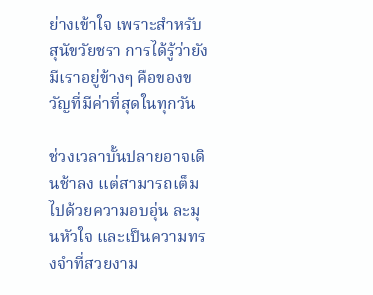ย่างเข้าใจ เพราะสำหรับสุนัขวัยชรา การได้รู้ว่ายังมีเราอยู่ข้างๆ คือของขวัญที่มีค่าที่สุดในทุกวัน

ช่วงเวลาบั้นปลายอาจเดินช้าลง แต่สามารถเต็มไปด้วยความอบอุ่น ละมุนหัวใจ และเป็นความทรงจำที่สวยงาม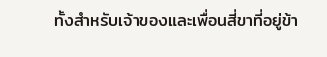ทั้งสำหรับเจ้าของและเพื่อนสี่ขาที่อยู่ข้า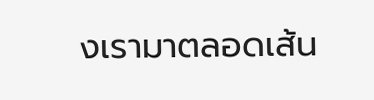งเรามาตลอดเส้น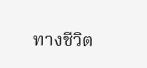ทางชีวิต